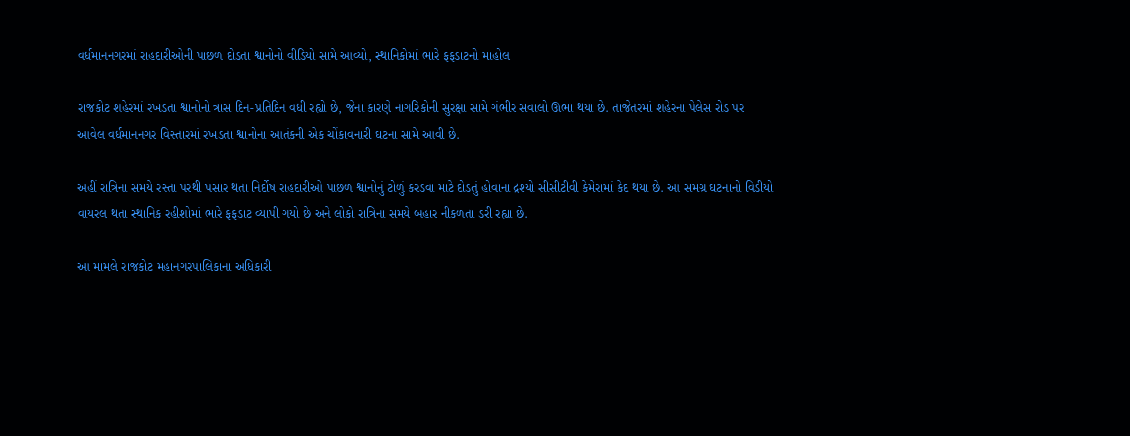વર્ધમાનનગરમાં રાહદારીઓની પાછળ દોડતા શ્વાનોનો વીડિયો સામે આવ્યો, સ્થાનિકોમાં ભારે ફફડાટનો માહોલ

રાજકોટ શહેરમાં રખડતા શ્વાનોનો ત્રાસ દિન-પ્રતિદિન વધી રહ્યો છે, જેના કારણે નાગરિકોની સુરક્ષા સામે ગંભીર સવાલો ઊભા થયા છે. તાજેતરમાં શહેરના પેલેસ રોડ પર આવેલ વર્ધમાનનગર વિસ્તારમાં રખડતા શ્વાનોના આતંકની એક ચોંકાવનારી ઘટના સામે આવી છે.

અહીં રાત્રિના સમયે રસ્તા પરથી પસાર થતા નિર્દોષ રાહદારીઓ પાછળ શ્વાનોનું ટોળું કરડવા માટે દોડતું હોવાના દ્રશ્યો સીસીટીવી કેમેરામાં કેદ થયા છે. આ સમગ્ર ઘટનાનો વિડીયો વાયરલ થતા સ્થાનિક રહીશોમાં ભારે ફફડાટ વ્યાપી ગયો છે અને લોકો રાત્રિના સમયે બહાર નીકળતા ડરી રહ્યા છે.

આ મામલે રાજકોટ મહાનગરપાલિકાના અધિકારી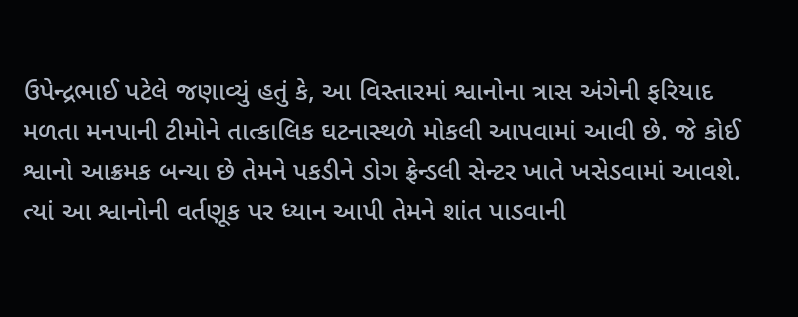ઉપેન્દ્રભાઈ પટેલે જણાવ્યું હતું કે, આ વિસ્તારમાં શ્વાનોના ત્રાસ અંગેની ફરિયાદ મળતા મનપાની ટીમોને તાત્કાલિક ઘટનાસ્થળે મોકલી આપવામાં આવી છે. જે કોઈ શ્વાનો આક્રમક બન્યા છે તેમને પકડીને ડોગ ફ્રેન્ડલી સેન્ટર ખાતે ખસેડવામાં આવશે. ત્યાં આ શ્વાનોની વર્તણૂક પર ધ્યાન આપી તેમને શાંત પાડવાની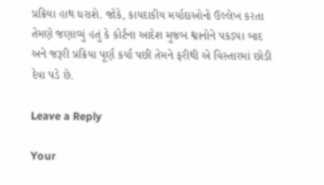પ્રક્રિયા હાથ ધરાશે. જોકે, કાયદાકીય મર્યાદાઓનો ઉલ્લેખ કરતા તેમણે જણાવ્યું હતું કે કોર્ટના આદેશ મુજબ શ્વાનોને પકડ્યા બાદ અને જરૂરી પ્રક્રિયા પૂર્ણ કર્યા પછી તેમને ફરીથી એ વિસ્તારમાં છોડી દેવા પડે છે.

Leave a Reply

Your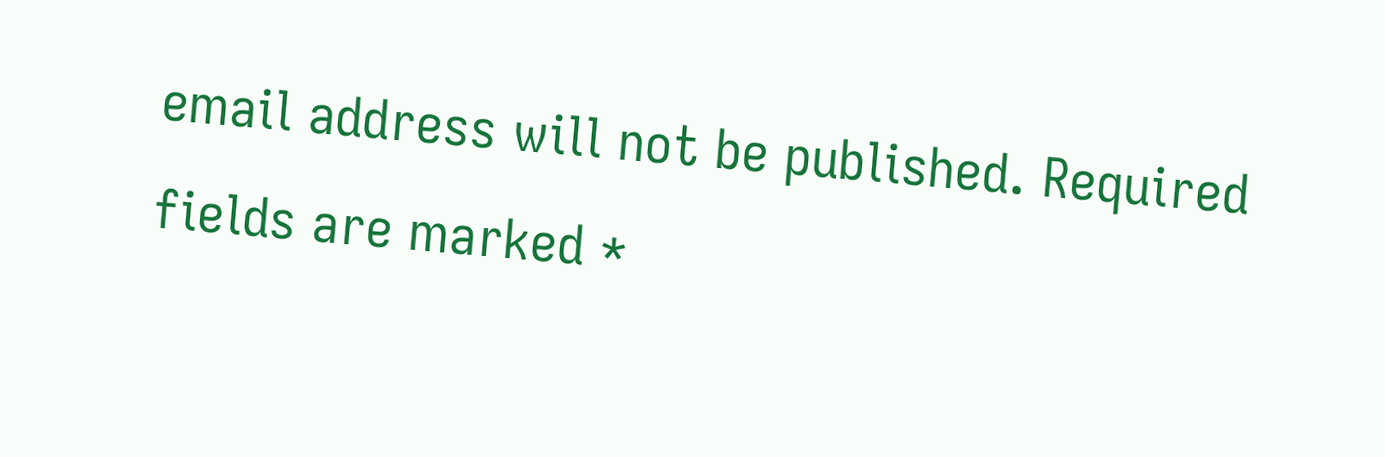email address will not be published. Required fields are marked *